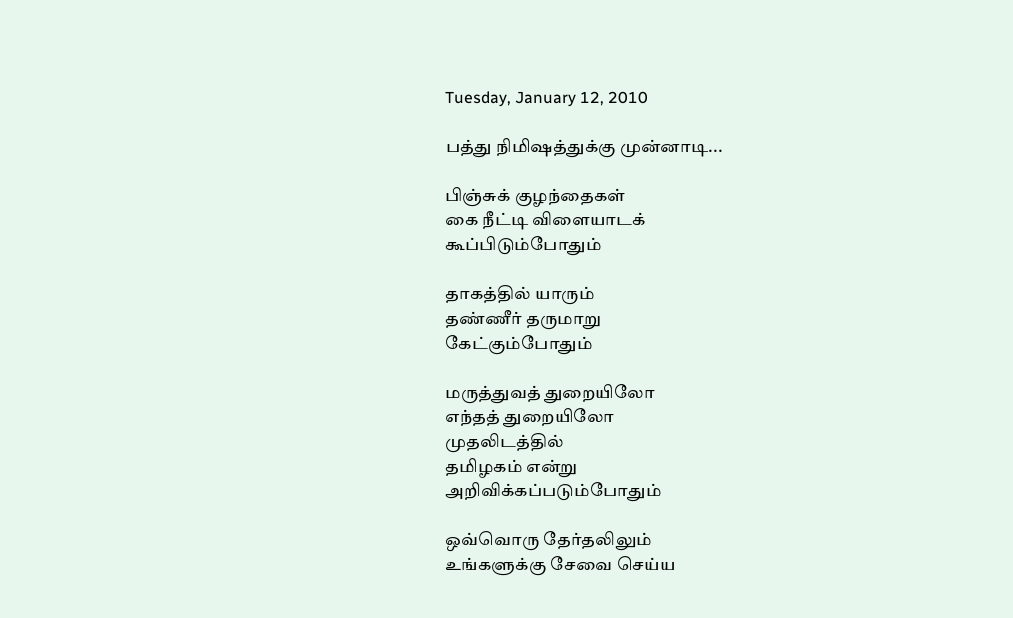Tuesday, January 12, 2010

பத்து நிமிஷத்துக்கு முன்னாடி...

பிஞ்சுக் குழந்தைகள்
கை நீட்டி விளையாடக்
கூப்பிடும்போதும்

தாகத்தில் யாரும்
தண்ணீர் தருமாறு
கேட்கும்போதும்

மருத்துவத் துறையிலோ
எந்தத் துறையிலோ
முதலிடத்தில்
தமிழகம் என்று
அறிவிக்கப்படும்போதும்

ஒவ்வொரு தேர்தலிலும்
உங்களுக்கு சேவை செய்ய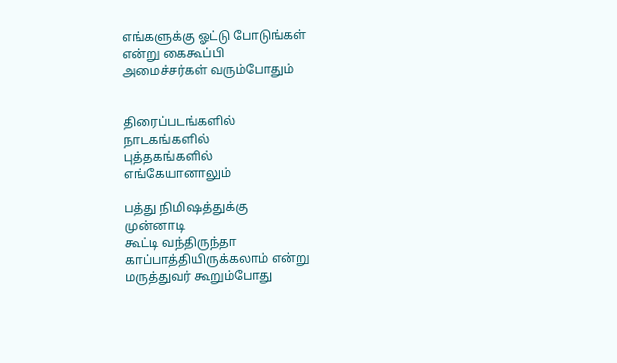எங்களுக்கு ஓட்டு போடுங்கள்
என்று கைகூப்பி
அமைச்சர்கள் வரும்போதும்


திரைப்படங்களில்
நாடகங்களில்
புத்தகங்களில்
எங்கேயானாலும்

பத்து நிமிஷத்துக்கு
முன்னாடி
கூட்டி வந்திருந்தா
காப்பாத்தியிருக்கலாம் என்று
மருத்துவர் கூறும்போது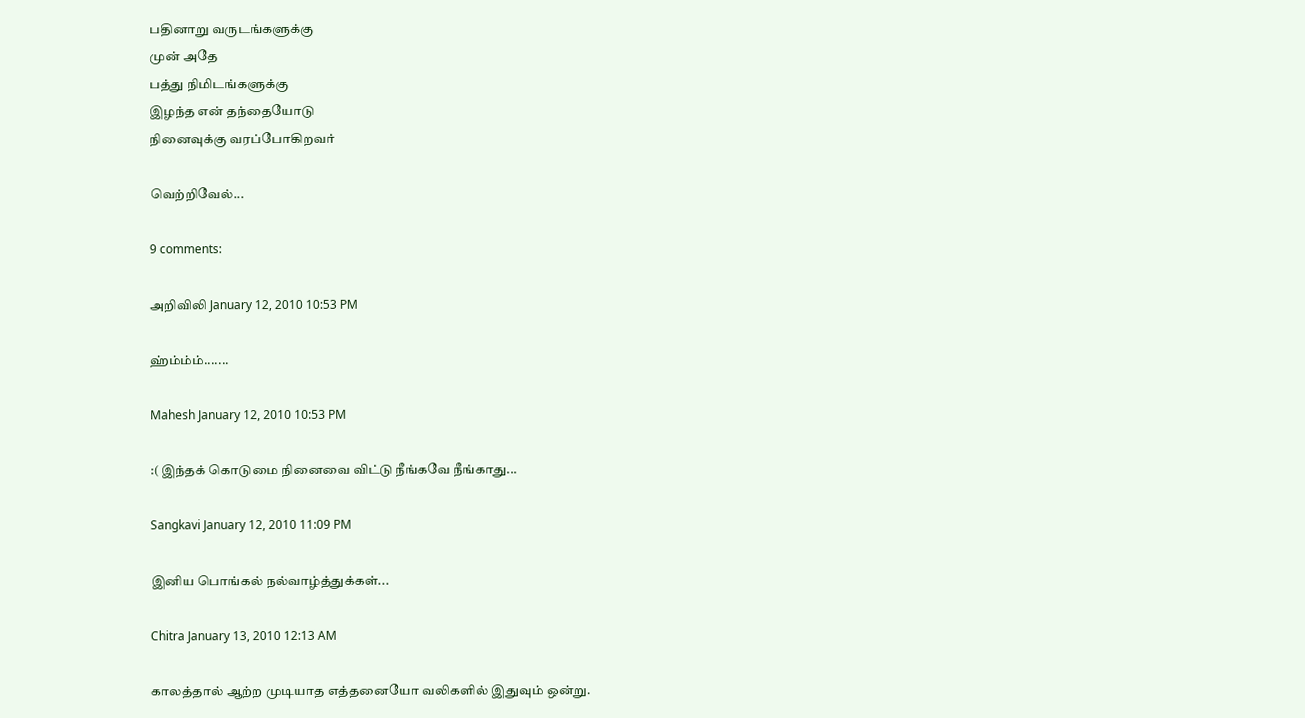பதினாறு வருடங்களுக்கு
முன் அதே
பத்து நிமிடங்களுக்கு
இழந்த என் தந்தையோடு
நினைவுக்கு வரப்போகிறவர்

வெற்றிவேல்...

9 comments:

அறிவிலி January 12, 2010 10:53 PM

ஹ்ம்ம்ம்.......

Mahesh January 12, 2010 10:53 PM

:( இந்தக் கொடுமை நினைவை விட்டு நீங்கவே நீங்காது...

Sangkavi January 12, 2010 11:09 PM

இனிய பொங்கல் நல்வாழ்த்துக்கள்...

Chitra January 13, 2010 12:13 AM

காலத்தால் ஆற்ற முடியாத எத்தனையோ வலிகளில் இதுவும் ஒன்று.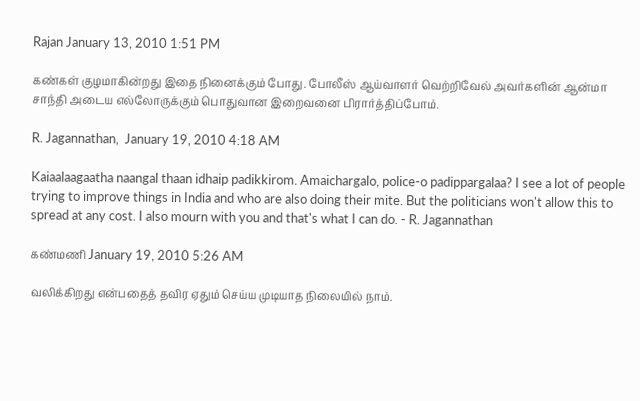Rajan January 13, 2010 1:51 PM

கண்கள் குழமாகின்றது இதை நினைக்கும் போது. போலீஸ் ஆய்வாளர் வெற்றிவேல் அவர்களின் ஆன்மா சாந்தி அடைய எல்லோருக்கும் பொதுவான இறைவனை பிரார்த்திப்போம்.

R. Jagannathan,  January 19, 2010 4:18 AM

Kaiaalaagaatha naangal thaan idhaip padikkirom. Amaichargalo, police-o padippargalaa? I see a lot of people trying to improve things in India and who are also doing their mite. But the politicians won't allow this to spread at any cost. I also mourn with you and that's what I can do. - R. Jagannathan

கண்மணி January 19, 2010 5:26 AM

வலிக்கிறது என்பதைத் தவிர ஏதும் செய்ய முடியாத நிலையில் நாம்.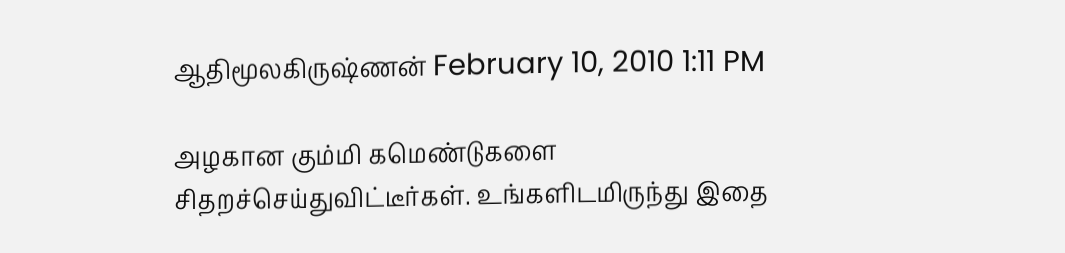ஆதிமூலகிருஷ்ணன் February 10, 2010 1:11 PM

அழகான கும்மி கமெண்டுகளை சிதறச்செய்துவிட்டீர்கள். உங்களிடமிருந்து இதை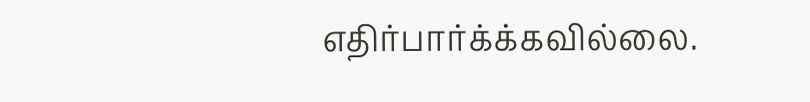எதிர்பார்க்க்கவில்லை.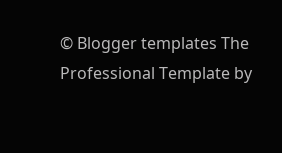© Blogger templates The Professional Template by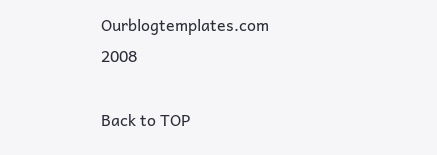Ourblogtemplates.com 2008

Back to TOP